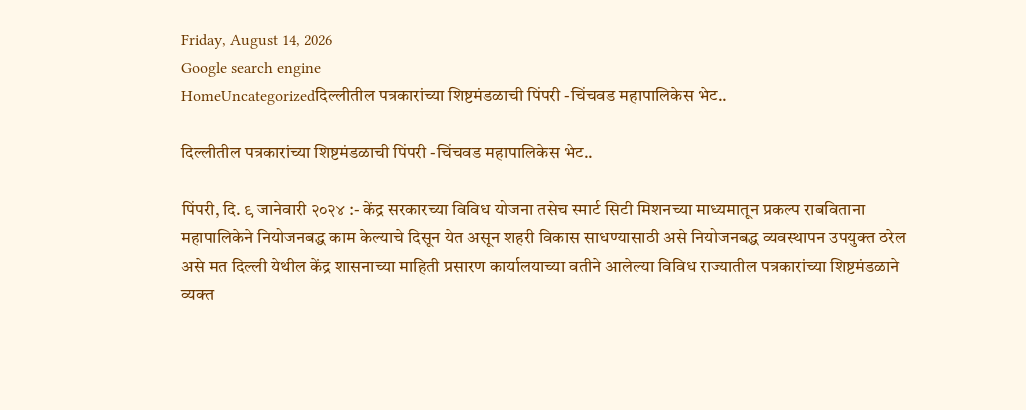Friday, August 14, 2026
Google search engine
HomeUncategorizedदिल्लीतील पत्रकारांच्या शिष्टमंडळाची पिंपरी -चिंचवड महापालिकेस भेट..

दिल्लीतील पत्रकारांच्या शिष्टमंडळाची पिंपरी -चिंचवड महापालिकेस भेट..

पिंपरी, दि. ९ जानेवारी २०२४ :- केंद्र सरकारच्या विविध योजना तसेच स्मार्ट सिटी मिशनच्या माध्यमातून प्रकल्प राबविताना महापालिकेने नियोजनबद्ध काम केल्याचे दिसून येत असून शहरी विकास साधण्यासाठी असे नियोजनबद्ध व्यवस्थापन उपयुक्त ठरेल असे मत दिल्ली येथील केंद्र शासनाच्या माहिती प्रसारण कार्यालयाच्या वतीने आलेल्या विविध राज्यातील पत्रकारांच्या शिष्टमंडळाने व्यक्त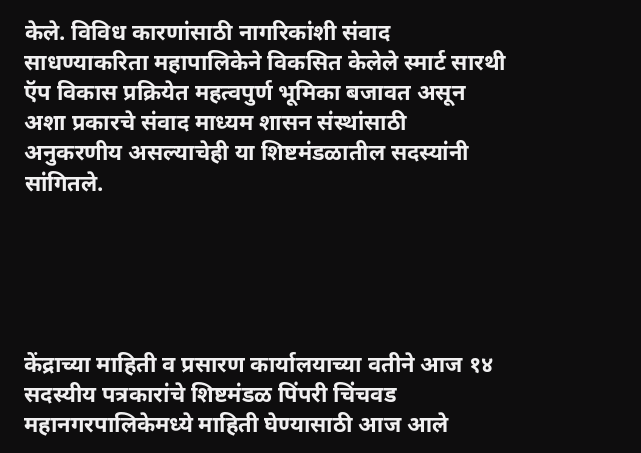केले. विविध कारणांसाठी नागरिकांशी संवाद साधण्याकरिता महापालिकेने विकसित केलेले स्मार्ट सारथी ऍप विकास प्रक्रियेत महत्वपुर्ण भूमिका बजावत असून अशा प्रकारचे संवाद माध्यम शासन संस्थांसाठी अनुकरणीय असल्याचेही या शिष्टमंडळातील सदस्यांनी सांगितले.





केंद्राच्या माहिती व प्रसारण कार्यालयाच्या वतीने आज १४ सदस्यीय पत्रकारांचे शिष्टमंडळ पिंपरी चिंचवड महानगरपालिकेमध्ये माहिती घेण्यासाठी आज आले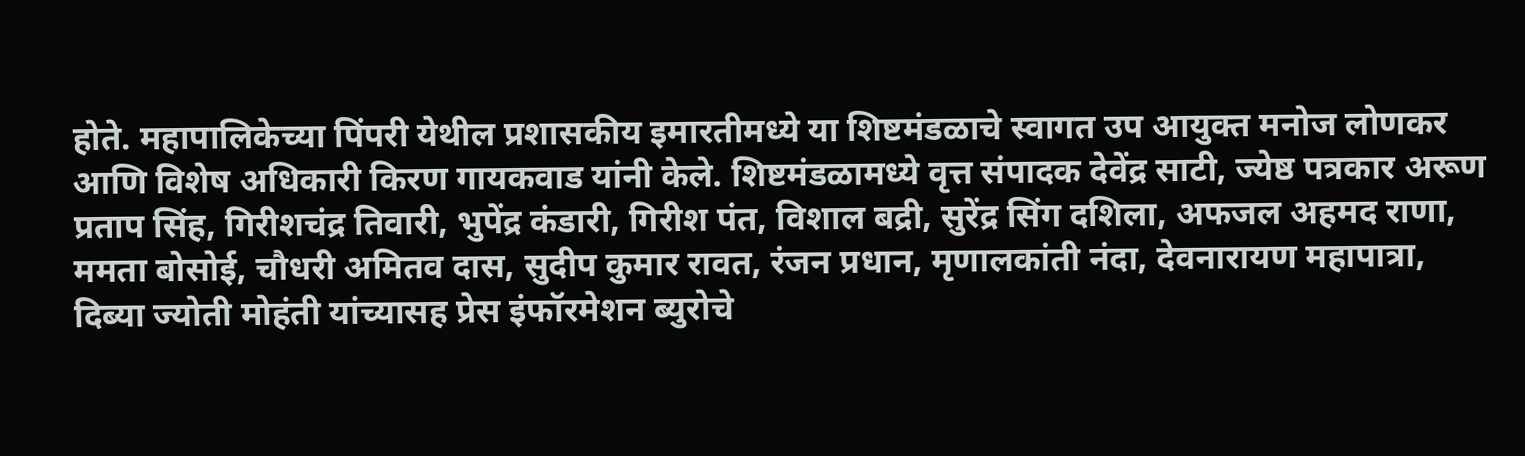होते. महापालिकेच्या पिंपरी येथील प्रशासकीय इमारतीमध्ये या शिष्टमंडळाचे स्वागत उप आयुक्त मनोज लोणकर आणि विशेष अधिकारी किरण गायकवाड यांनी केले. शिष्टमंडळामध्ये वृत्त संपादक देवेंद्र साटी, ज्येष्ठ पत्रकार अरूण प्रताप सिंह, गिरीशचंद्र तिवारी, भुपेंद्र कंडारी, गिरीश पंत, विशाल बद्री, सुरेंद्र सिंग दशिला, अफजल अहमद राणा, ममता बोसोई, चौधरी अमितव दास, सुदीप कुमार रावत, रंजन प्रधान, मृणालकांती नंदा, देवनारायण महापात्रा, दिब्या ज्योती मोहंती यांच्यासह प्रेस इंफॉरमेशन ब्युरोचे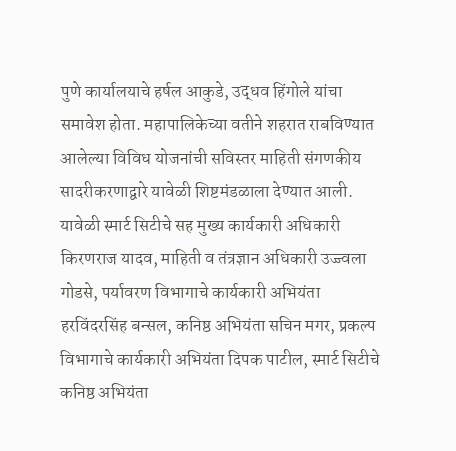पुणे कार्यालयाचे हर्षल आकुडे, उद्धव हिंगोले यांचा समावेश होता. महापालिकेच्या वतीने शहरात राबविण्यात आलेल्या विविध योजनांची सविस्तर माहिती संगणकीय सादरीकरणाद्वारे यावेळी शिष्टमंडळाला देण्यात आली. यावेळी स्मार्ट सिटीचे सह मुख्य कार्यकारी अधिकारी किरणराज यादव, माहिती व तंत्रज्ञान अधिकारी उज्ज्वला गोडसे, पर्यावरण विभागाचे कार्यकारी अभियंता हरविंदरसिंह बन्सल, कनिष्ठ अभियंता सचिन मगर, प्रकल्प विभागाचे कार्यकारी अभियंता दिपक पाटील, स्मार्ट सिटीचे कनिष्ठ अभियंता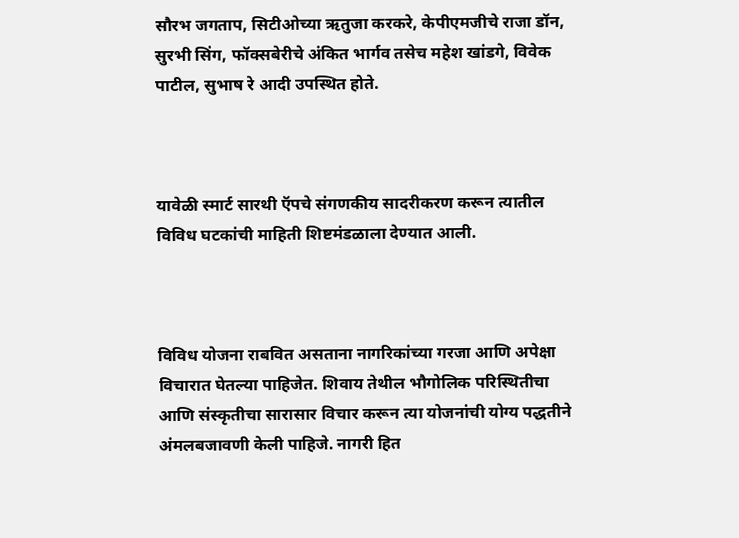सौरभ जगताप, सिटीओच्या ऋतुजा करकरे, केपीएमजीचे राजा डॉन, सुरभी सिंग, फॉक्सबेरीचे अंकित भार्गव तसेच महेश खांडगे, विवेक पाटील, सुभाष रे आदी उपस्थित होते.



यावेळी स्मार्ट सारथी ऍपचे संगणकीय सादरीकरण करून त्यातील विविध घटकांची माहिती शिष्टमंडळाला देण्यात आली.



विविध योजना राबवित असताना नागरिकांच्या गरजा आणि अपेक्षा विचारात घेतल्या पाहिजेत. शिवाय तेथील भौगोलिक परिस्थितीचा आणि संस्कृतीचा सारासार विचार करून त्या योजनांची योग्य पद्धतीने अंमलबजावणी केली पाहिजे. नागरी हित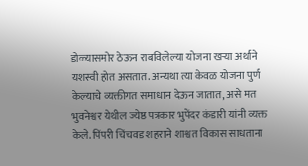डोळ्यासमोर ठेऊन राबविलेल्या योजना खऱ्या अर्थाने यशस्वी होत असतात. अन्यथा त्या केवळ योजना पुर्ण केल्याचे व्यक्तीगत समाधान देऊन जातात, असे मत भुवनेश्वर येथील ज्येष्ठ पत्रकार भुपेंदर कंडारी यांनी व्यक्त केले. पिंपरी चिंचवड शहराने शाश्वत विकास साधताना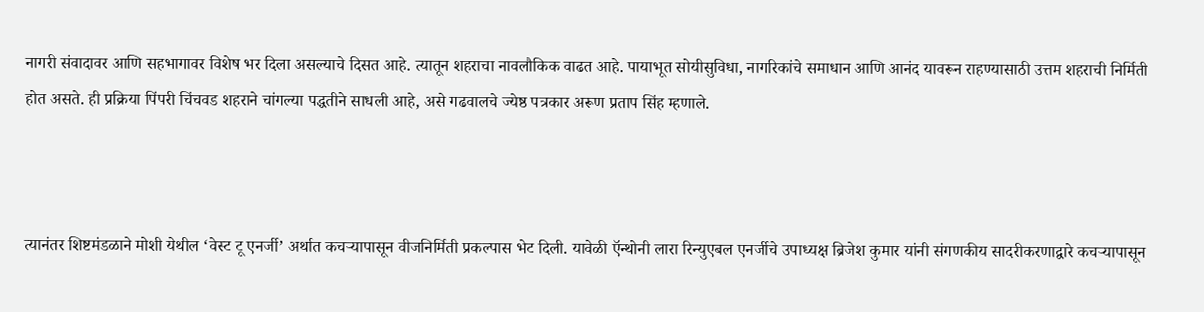नागरी संवादावर आणि सहभागावर विशेष भर दिला असल्याचे दिसत आहे. त्यातून शहराचा नावलौकिक वाढत आहे. पायाभूत सोयीसुविधा, नागरिकांचे समाधान आणि आनंद यावरून राहण्यासाठी उत्तम शहराची निर्मिती होत असते. ही प्रक्रिया पिंपरी चिंचवड शहराने चांगल्या पद्धतीने साधली आहे, असे गढवालचे ज्येष्ठ पत्रकार अरूण प्रताप सिंह म्हणाले.



त्यानंतर शिष्टमंडळाने मोशी येथील ‘वेस्ट टू एनर्जी’ अर्थात कचऱ्यापासून वीजनिर्मिती प्रकल्पास भेट दिली. यावेळी ऍन्थोनी लारा रिन्युएबल एनर्जीचे उपाध्यक्ष ब्रिजेश कुमार यांनी संगणकीय सादरीकरणाद्वारे कचऱ्यापासून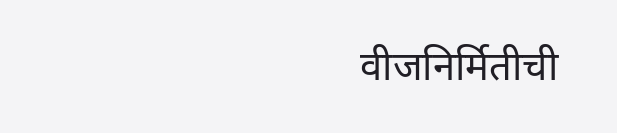वीजनिर्मितीची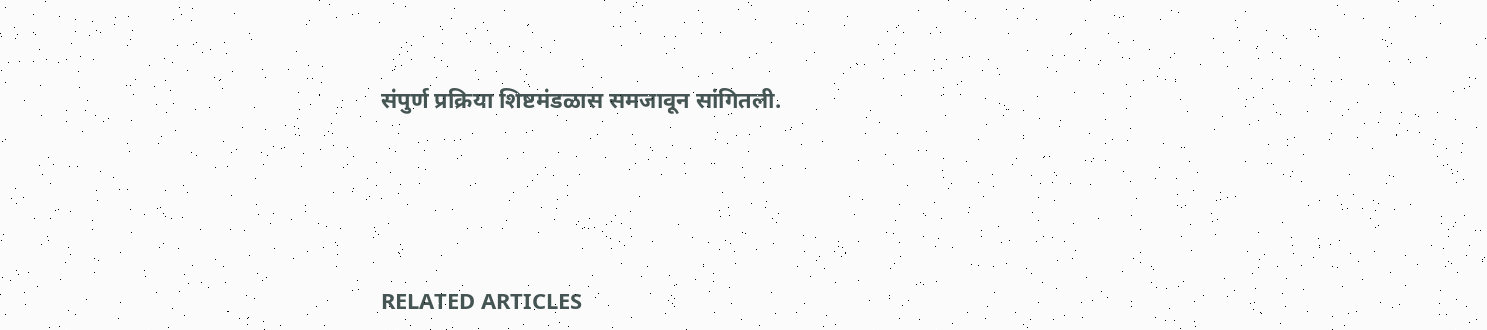संपुर्ण प्रक्रिया शिष्टमंडळास समजावून सांगितली.





RELATED ARTICLES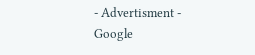- Advertisment -
Google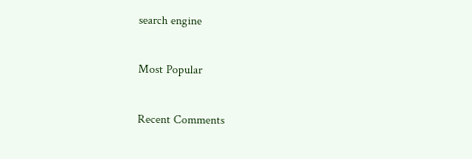search engine

Most Popular

Recent Comments